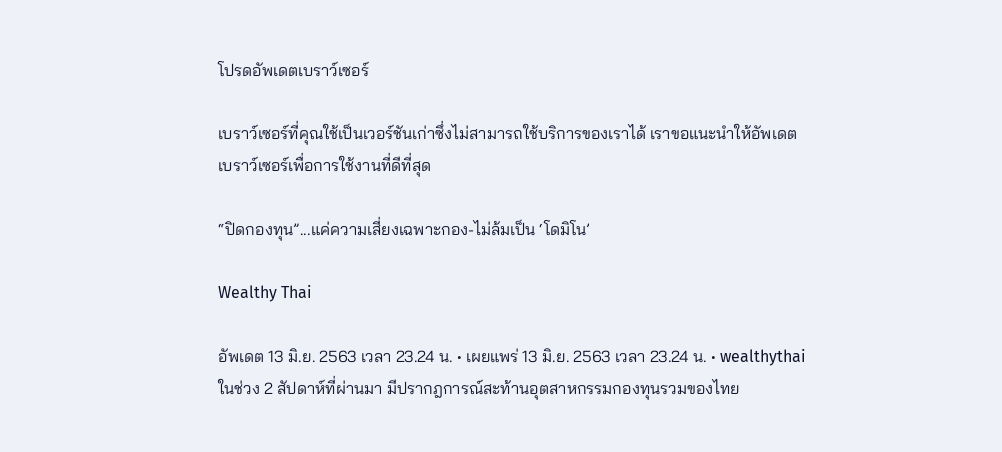โปรดอัพเดตเบราว์เซอร์

เบราว์เซอร์ที่คุณใช้เป็นเวอร์ชันเก่าซึ่งไม่สามารถใช้บริการของเราได้ เราขอแนะนำให้อัพเดตเบราว์เซอร์เพื่อการใช้งานที่ดีที่สุด

“ปิดกองทุน”...แค่ความเสี่ยงเฉพาะกอง-ไม่ล้มเป็น ‘โดมิโน’

Wealthy Thai

อัพเดต 13 มิ.ย. 2563 เวลา 23.24 น. • เผยแพร่ 13 มิ.ย. 2563 เวลา 23.24 น. • wealthythai
ในช่วง 2 สัปดาห์ที่ผ่านมา มีปรากฎการณ์สะท้านอุตสาหกรรมกองทุนรวมของไทย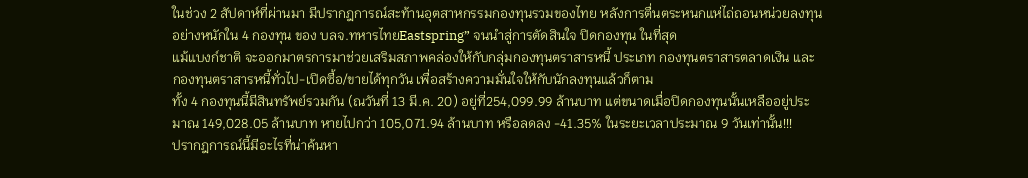ในช่วง 2 สัปดาห์ที่ผ่านมา มีปรากฎการณ์สะท้านอุตสาหกรรมกองทุนรวมของไทย หลังการตื่นตระหนกแห่ไถ่ถอนหน่วยลงทุนอย่างหนักใน 4 กองทุน ของ บลจ.ทหารไทยEastspring” จนนำสู่การตัดสินใจ ปิดกองทุน ในที่สุด
แม้แบงก์ชาติ จะออกมาตรการมาช่วยเสริมสภาพคล่องให้กับกลุ่มกองทุนตราสารหนี้ ประเภท กองทุนตราสารตลาดเงิน และกองทุนตราสารหนี้ทั่วไป-เปิดซื้อ/ขายได้ทุกวัน เพื่อสร้างความมั่นใจให้กับนักลงทุนแล้วก็ตาม
ทั้ง 4 กองทุนนี้มีสินทรัพย์รวมกัน (ณวันที่ 13 มี.ค. 20) อยู่ที่254,099.99 ล้านบาท แต่ขนาดเมื่อปิดกองทุนนั้นเหลืออยู่ประมาณ 149,028.05 ล้านบาท หายไปกว่า 105,071.94 ล้านบาท หรือลดลง -41.35% ในระยะเวลาประมาณ 9 วันเท่านั้น!!!
ปรากฎการณ์นี้มีอะไรที่น่าค้นหา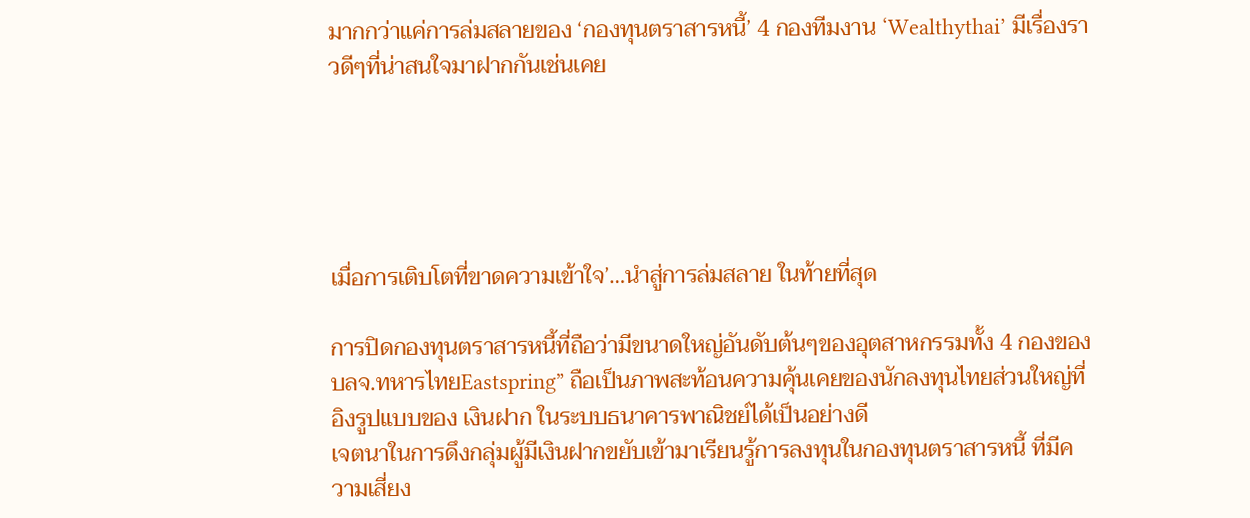มากกว่าแค่การล่มสลายของ ‘กองทุนตราสารหนี้’ 4 กองทีมงาน ‘Wealthythai’ มีเรื่องราวดีๆที่น่าสนใจมาฝากกันเช่นเคย





เมื่อการเติบโตที่ขาดความเข้าใจ’…นำสู่การล่มสลาย ในท้ายที่สุด

การปิดกองทุนตราสารหนี้ที่ถือว่ามีขนาดใหญ่อันดับต้นๆของอุตสาหกรรมทั้ง 4 กองของบลจ.ทหารไทยEastspring” ถือเป็นภาพสะท้อนความคุ้นเคยของนักลงทุนไทยส่วนใหญ่ที่อิงรูปแบบของ เงินฝาก ในระบบธนาคารพาณิชย์ได้เป็นอย่างดี
เจตนาในการดึงกลุ่มผู้มีเงินฝากขยับเข้ามาเรียนรู้การลงทุนในกองทุนตราสารหนี้ ที่มีความเสี่ยง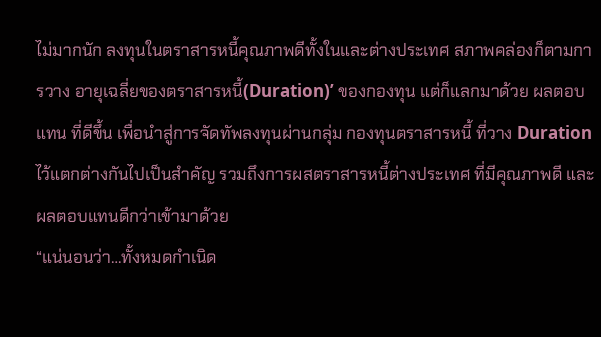ไม่มากนัก ลงทุนในตราสารหนี้คุณภาพดีทั้งในและต่างประเทศ สภาพคล่องก็ตามการวาง อายุเฉลี่ยของตราสารหนี้(Duration)’ ของกองทุน แต่ก็แลกมาด้วย ผลตอบแทน ที่ดีขึ้น เพื่อนำสู่การจัดทัพลงทุนผ่านกลุ่ม กองทุนตราสารหนี้ ที่วาง Duration ไว้แตกต่างกันไปเป็นสำคัญ รวมถึงการผสตราสารหนี้ต่างประเทศ ที่มีคุณภาพดี และผลตอบแทนดีกว่าเข้ามาด้วย
“แน่นอนว่า…ทั้งหมดกำเนิด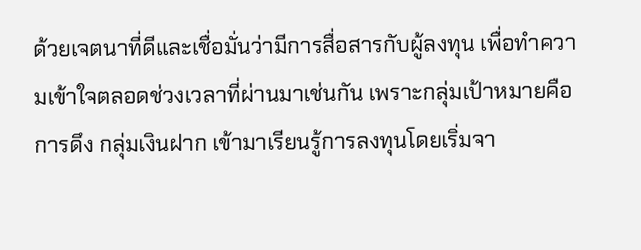ด้วยเจตนาที่ดีและเชื่อมั่นว่ามีการสื่อสารกับผู้ลงทุน เพื่อทำความเข้าใจตลอดช่วงเวลาที่ผ่านมาเช่นกัน เพราะกลุ่มเป้าหมายคือการดึง กลุ่มเงินฝาก เข้ามาเรียนรู้การลงทุนโดยเริ่มจา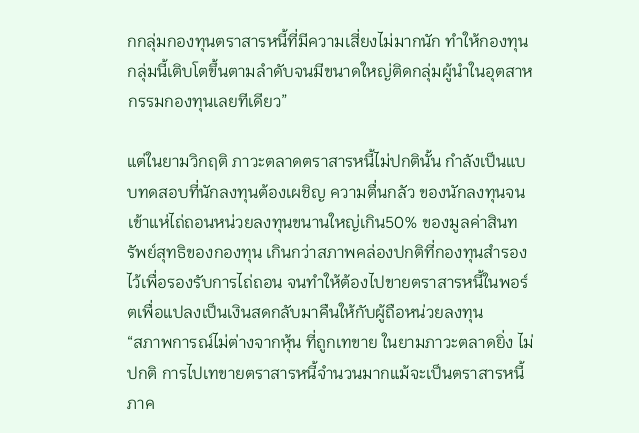กกลุ่มกองทุนตราสารหนี้ที่มีความเสี่ยงไม่มากนัก ทำให้กองทุนกลุ่มนี้เติบโตขึ้นตามลำดับจนมีขนาดใหญ่ติดกลุ่มผู้นำในอุตสาหกรรมกองทุนเลยทีเดียว”

แต่ในยามวิกฤติ ภาวะตลาดตราสารหนี้ไม่ปกตินั้น กำลังเป็นแบบทดสอบที่นักลงทุนต้องเผชิญ ความตื่นกลัว ของนักลงทุนจนเข้าแห่ไถ่ถอนหน่วยลงทุนขนานใหญ่เกิน50% ของมูลค่าสินทรัพย์สุทธิของกองทุน เกินกว่าสภาพคล่องปกติที่กองทุนสำรองไว้เพื่อรองรับการไถ่ถอน จนทำให้ต้องไปขายตราสารหนี้ในพอร์ตเพื่อแปลงเป็นเงินสดกลับมาคืนให้กับผู้ถือหน่วยลงทุน
“สภาพการณ์ไม่ต่างจากหุ้น ที่ถูกเทขาย ในยามภาวะตลาดยิ่ง ไม่ปกติ การไปเทขายตราสารหนี้จำนวนมากแม้จะเป็นตราสารหนี้ภาค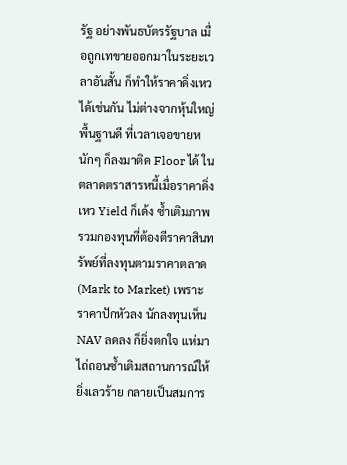รัฐ อย่างพันธบัตรรัฐบาล เมื่อถูกเทขายออกมาในระยะเวลาอันสั้น ก็ทำให้ราคาดิ่งเหวได้เช่นกัน ไม่ต่างจากหุ้นใหญ่พื้นฐานดี ที่เวลาเจอขายหนักๆ ก็ลงมาติด Floor ได้ ในตลาดตราสารหนี้เมื่อราคาดิ่งเหว Yield ก็เด้ง ซ้ำเติมภาพรวมกองทุนที่ต้องตีราคาสินทรัพย์ที่ลงทุนตามราคาตลาด (Mark to Market) เพราะราคาปักหัวลง นักลงทุนเห็น NAV ลดลง ก็ยิ่งตกใจ แห่มาไถ่ถอนซ้ำเติมสถานการณ์ให้ยิ่งเลวร้าย กลายเป็นสมการ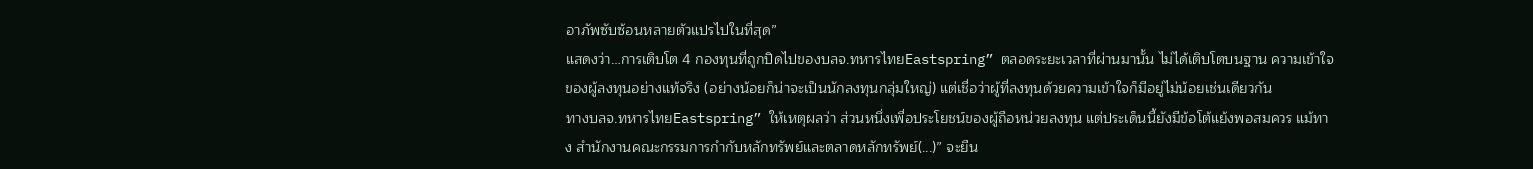อาภัพซับซ้อนหลายตัวแปรไปในที่สุด”
แสดงว่า…การเติบโต 4 กองทุนที่ถูกปิดไปของบลจ.ทหารไทยEastspring” ตลอดระยะเวลาที่ผ่านมานั้น ไม่ได้เติบโตบนฐาน ความเข้าใจ ของผู้ลงทุนอย่างแท้จริง (อย่างน้อยก็น่าจะเป็นนักลงทุนกลุ่มใหญ่) แต่เชื่อว่าผู้ที่ลงทุนด้วยความเข้าใจก็มีอยู่ไม่น้อยเช่นเดียวกัน
ทางบลจ.ทหารไทยEastspring” ให้เหตุผลว่า ส่วนหนึ่งเพื่อประโยชน์ของผู้ถือหน่วยลงทุน แต่ประเด็นนี้ยังมีข้อโต้แย้งพอสมควร แม้ทาง สำนักงานคณะกรรมการกำกับหลักทรัพย์และตลาดหลักทรัพย์(...)” จะยืน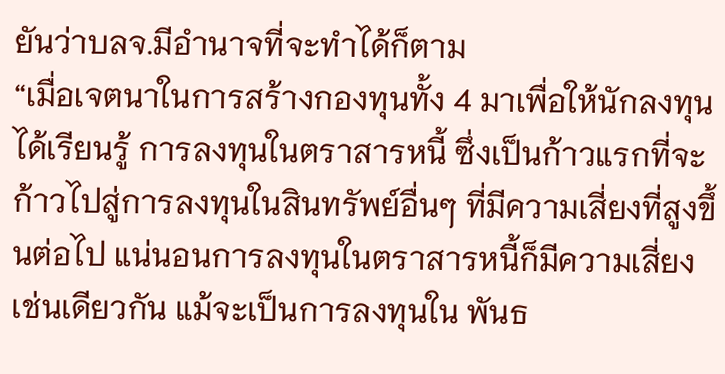ยันว่าบลจ.มีอำนาจที่จะทำได้ก็ตาม
“เมื่อเจตนาในการสร้างกองทุนทั้ง 4 มาเพื่อให้นักลงทุนได้เรียนรู้ การลงทุนในตราสารหนี้ ซึ่งเป็นก้าวแรกที่จะก้าวไปสู่การลงทุนในสินทรัพย์อื่นๆ ที่มีความเสี่ยงที่สูงขึ้นต่อไป แน่นอนการลงทุนในตราสารหนี้ก็มีความเสี่ยงเช่นเดียวกัน แม้จะเป็นการลงทุนใน พันธ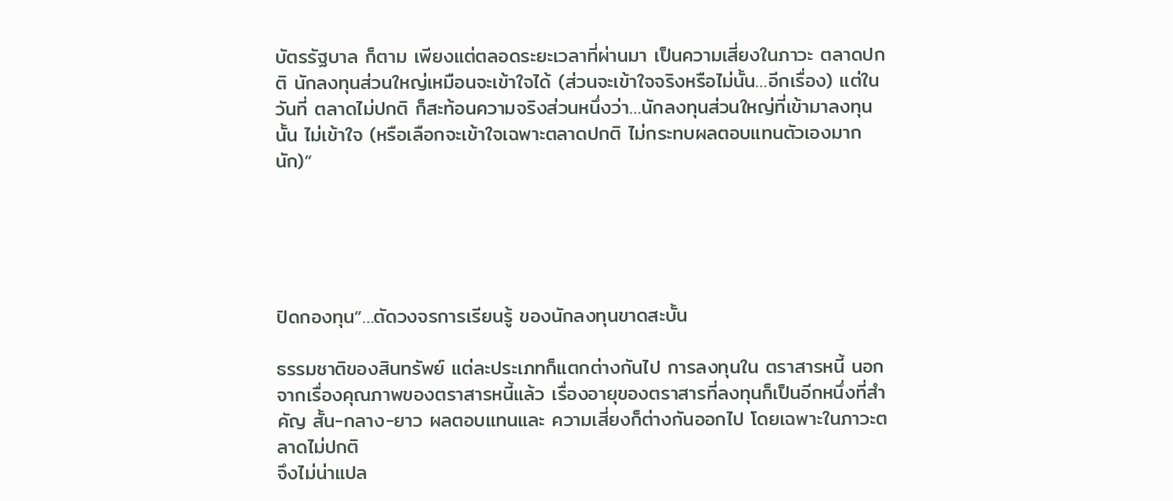บัตรรัฐบาล ก็ตาม เพียงแต่ตลอดระยะเวลาที่ผ่านมา เป็นความเสี่ยงในภาวะ ตลาดปกติ นักลงทุนส่วนใหญ่เหมือนจะเข้าใจได้ (ส่วนจะเข้าใจจริงหรือไม่นั้น…อีกเรื่อง) แต่ในวันที่ ตลาดไม่ปกติ ก็สะท้อนความจริงส่วนหนึ่งว่า…นักลงทุนส่วนใหญ่ที่เข้ามาลงทุนนั้น ไม่เข้าใจ (หรือเลือกจะเข้าใจเฉพาะตลาดปกติ ไม่กระทบผลตอบแทนตัวเองมากนัก)”





ปิดกองทุน”…ตัดวงจรการเรียนรู้ ของนักลงทุนขาดสะบั้น

ธรรมชาติของสินทรัพย์ แต่ละประเภทก็แตกต่างกันไป การลงทุนใน ตราสารหนี้ นอกจากเรื่องคุณภาพของตราสารหนี้แล้ว เรื่องอายุของตราสารที่ลงทุนก็เป็นอีกหนึ่งที่สำคัญ สั้น-กลาง-ยาว ผลตอบแทนและ ความเสี่ยงก็ต่างกันออกไป โดยเฉพาะในภาวะตลาดไม่ปกติ
จึงไม่น่าแปล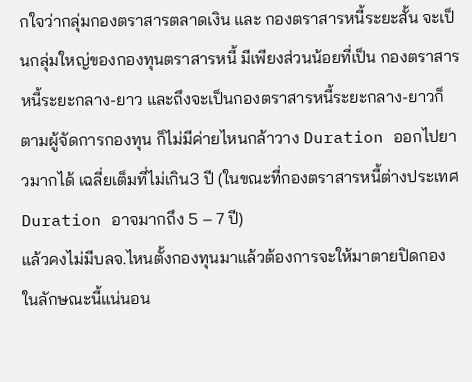กใจว่ากลุ่มกองตราสารตลาดเงิน และ กองตราสารหนี้ระยะสั้น จะเป็นกลุ่มใหญ่ของกองทุนตราสารหนี้ มีเพียงส่วนน้อยที่เป็น กองตราสารหนี้ระยะกลาง-ยาว และถึงจะเป็นกองตราสารหนี้ระยะกลาง-ยาวก็ตามผู้จัดการกองทุน ก็ไม่มีค่ายไหนกล้าวาง Duration ออกไปยาวมากได้ เฉลี่ยเต็มที่ไม่เกิน3 ปี (ในขณะที่กองตราสารหนี้ต่างประเทศ Duration อาจมากถึง 5 – 7 ปี)
แล้วคงไม่มีบลจ.ไหนตั้งกองทุนมาแล้วต้องการจะให้มาตายปิดกอง ในลักษณะนี้แน่นอน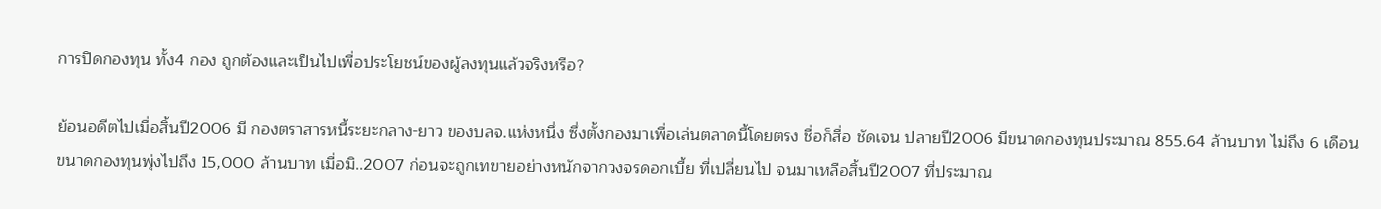การปิดกองทุน ทั้ง4 กอง ถูกต้องและเป็นไปเพื่อประโยชน์ของผู้ลงทุนแล้วจริงหรือ?

ย้อนอดีตไปเมื่อสิ้นปี2006 มี กองตราสารหนี้ระยะกลาง-ยาว ของบลจ.แห่งหนึ่ง ซึ่งตั้งกองมาเพื่อเล่นตลาดนี้โดยตรง ชื่อก็สื่อ ชัดเจน ปลายปี2006 มีขนาดกองทุนประมาณ 855.64 ล้านบาท ไม่ถึง 6 เดือน ขนาดกองทุนพุ่งไปถึง 15,000 ล้านบาท เมื่อมิ..2007 ก่อนจะถูกเทขายอย่างหนักจากวงจรดอกเบี้ย ที่เปลี่ยนไป จนมาเหลือสิ้นปี2007 ที่ประมาณ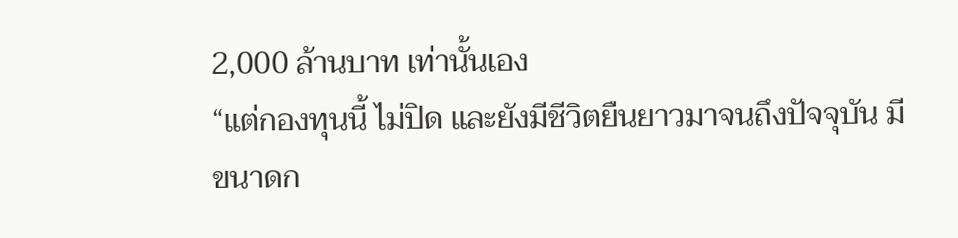2,000 ล้านบาท เท่านั้นเอง
“แต่กองทุนนี้ ไม่ปิด และยังมีชีวิตยืนยาวมาจนถึงปัจจุบัน มีขนาดก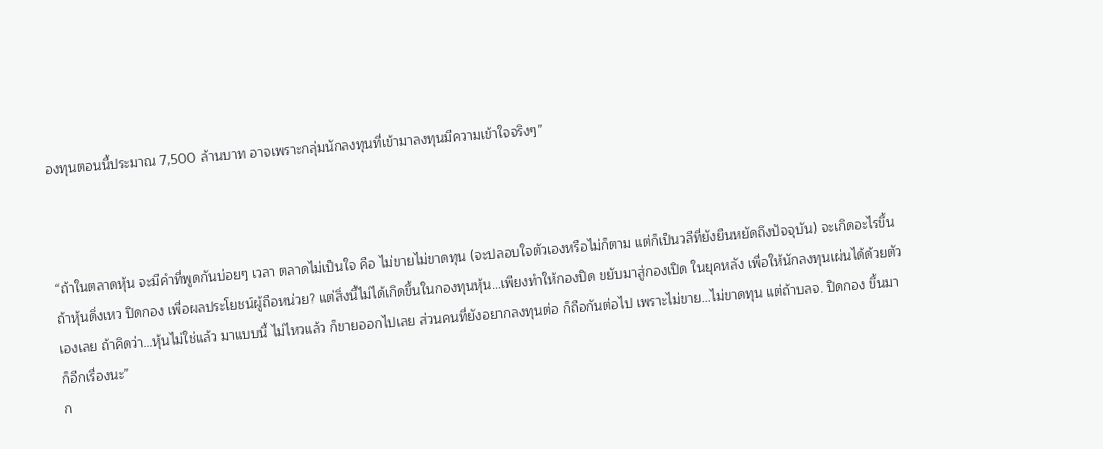องทุนตอนนี้ประมาณ 7,500 ล้านบาท อาจเพราะกลุ่มนักลงทุนที่เข้ามาลงทุนมีความเข้าใจจริงๆ”



“ถ้าในตลาดหุ้น จะมีคำที่พูดกันบ่อยๆ เวลา ตลาดไม่เป็นใจ คือ ไม่ขายไม่ขาดทุน (จะปลอบใจตัวเองหรือไม่ก็ตาม แต่ก็เป็นวลีที่ยังยืนหยัดถึงปัจจุบัน) จะเกิดอะไรขึ้น ถ้าหุ้นดิ่งเหว ปิดกอง เพื่อผลประโยชน์ผู้ถือหน่วย? แต่สิ่งนี้ไม่ได้เกิดขึ้นในกองทุนหุ้น…เพียงทำให้กองปิด ขยับมาสู่กองเปิด ในยุคหลัง เพื่อให้นักลงทุนเผ่นได้ด้วยตัวเองเลย ถ้าคิดว่า…หุ้นไม่ใช่แล้ว มาแบบนี้ ไม่ไหวแล้ว ก็ขายออกไปเลย ส่วนคนที่ยังอยากลงทุนต่อ ก็ถือกันต่อไป เพราะไม่ขาย…ไม่ขาดทุน แต่ถ้าบลจ. ปิดกอง ขึ้นมา ก็อีกเรื่องนะ”
ก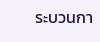ระบวนกา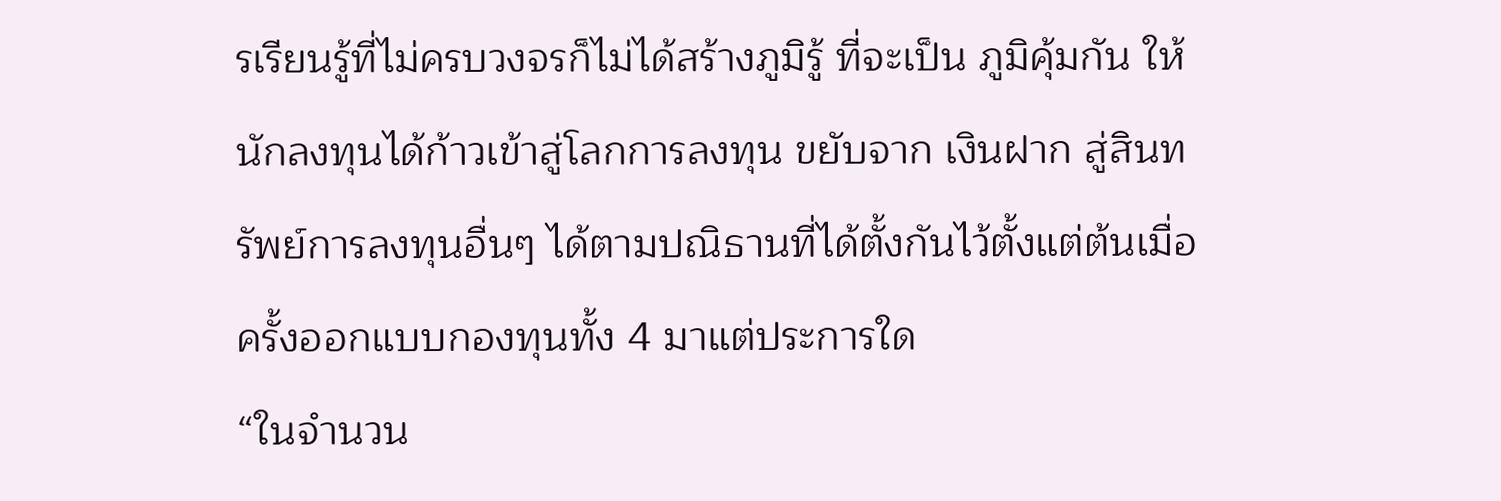รเรียนรู้ที่ไม่ครบวงจรก็ไม่ได้สร้างภูมิรู้ ที่จะเป็น ภูมิคุ้มกัน ให้นักลงทุนได้ก้าวเข้าสู่โลกการลงทุน ขยับจาก เงินฝาก สู่สินทรัพย์การลงทุนอื่นๆ ได้ตามปณิธานที่ได้ตั้งกันไว้ตั้งแต่ต้นเมื่อครั้งออกแบบกองทุนทั้ง 4 มาแต่ประการใด
“ในจำนวน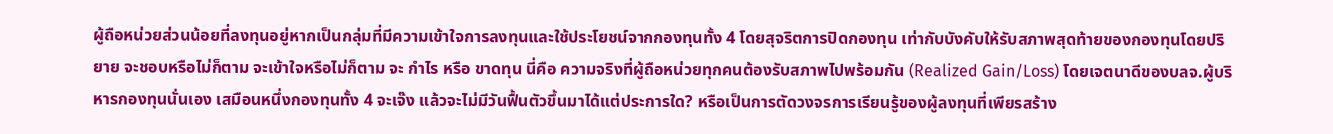ผู้ถือหน่วยส่วนน้อยที่ลงทุนอยู่หากเป็นกลุ่มที่มีความเข้าใจการลงทุนและใช้ประโยชน์จากกองทุนทั้ง 4 โดยสุจริตการปิดกองทุน เท่ากับบังคับให้รับสภาพสุดท้ายของกองทุนโดยปริยาย จะชอบหรือไม่ก็ตาม จะเข้าใจหรือไม่ก็ตาม จะ กำไร หรือ ขาดทุน นี่คือ ความจริงที่ผู้ถือหน่วยทุกคนต้องรับสภาพไปพร้อมกัน (Realized Gain/Loss) โดยเจตนาดีของบลจ.ผู้บริหารกองทุนนั่นเอง เสมือนหนึ่งกองทุนทั้ง 4 จะเจ๊ง แล้วจะไม่มีวันฟื้นตัวขึ้นมาได้แต่ประการใด? หรือเป็นการตัดวงจรการเรียนรู้ของผู้ลงทุนที่เพียรสร้าง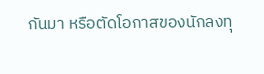กันมา หรือตัดโอกาสของนักลงทุ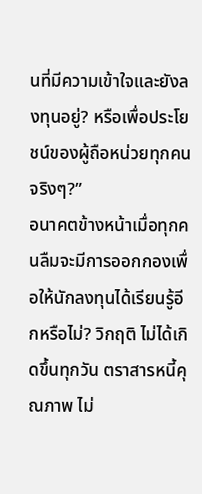นที่มีความเข้าใจและยังลงทุนอยู่? หรือเพื่อประโยชน์ของผู้ถือหน่วยทุกคนจริงๆ?”
อนาคตข้างหน้าเมื่อทุกคนลืมจะมีการออกกองเพื่อให้นักลงทุนได้เรียนรู้อีกหรือไม่? วิกฤติ ไม่ได้เกิดขึ้นทุกวัน ตราสารหนี้คุณภาพ ไม่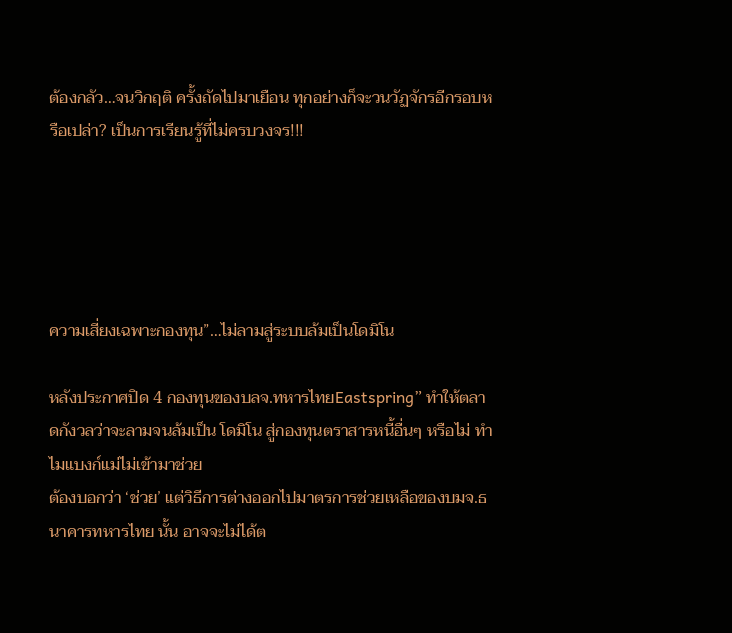ต้องกลัว…จนวิกฤติ ครั้งถัดไปมาเยือน ทุกอย่างก็จะวนวัฏจักรอีกรอบหรือเปล่า? เป็นการเรียนรู้ที่ไม่ครบวงจร!!!





ความเสี่ยงเฉพาะกองทุน”…ไม่ลามสู่ระบบล้มเป็นโดมิโน

หลังประกาศปิด 4 กองทุนของบลจ.ทหารไทยEastspring” ทำให้ตลาดกังวลว่าจะลามจนล้มเป็น โดมิโน สู่กองทุนตราสารหนี้อื่นๆ หรือไม่ ทำไมแบงก์แม่ไม่เข้ามาช่วย
ต้องบอกว่า ‘ช่วย’ แต่วิธีการต่างออกไปมาตรการช่วยเหลือของบมจ.ธนาคารทหารไทย นั้น อาจจะไม่ได้ต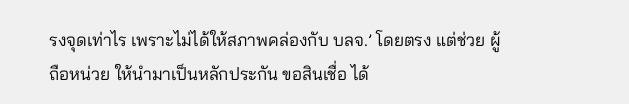รงจุดเท่าไร เพราะไม่ได้ให้สภาพคล่องกับ บลจ.’ โดยตรง แต่ช่วย ผู้ถือหน่วย ให้นำมาเป็นหลักประกัน ขอสินเชื่อ ได้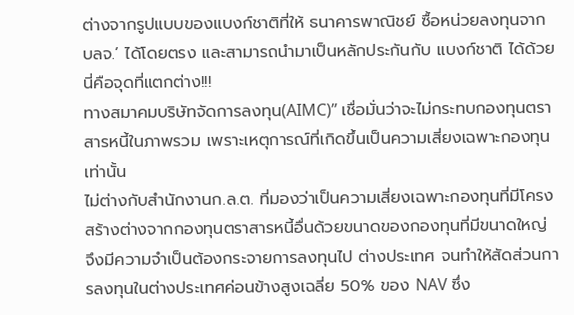ต่างจากรูปแบบของแบงก์ชาติที่ให้ ธนาคารพาณิชย์ ซื้อหน่วยลงทุนจาก บลจ.’ ได้โดยตรง และสามารถนำมาเป็นหลักประกันกับ แบงก์ชาติ ได้ด้วย นี่คือจุดที่แตกต่าง!!!
ทางสมาคมบริษัทจัดการลงทุน(AIMC)” เชื่อมั่นว่าจะไม่กระทบกองทุนตราสารหนี้ในภาพรวม เพราะเหตุการณ์ที่เกิดขึ้นเป็นความเสี่ยงเฉพาะกองทุนเท่านั้น
ไม่ต่างกับสำนักงานก.ล.ต. ที่มองว่าเป็นความเสี่ยงเฉพาะกองทุนที่มีโครงสร้างต่างจากกองทุนตราสารหนี้อื่นด้วยขนาดของกองทุนที่มีขนาดใหญ่ จึงมีความจำเป็นต้องกระจายการลงทุนไป ต่างประเทศ จนทำให้สัดส่วนการลงทุนในต่างประเทศค่อนข้างสูงเฉลี่ย 50% ของ NAV ซึ่ง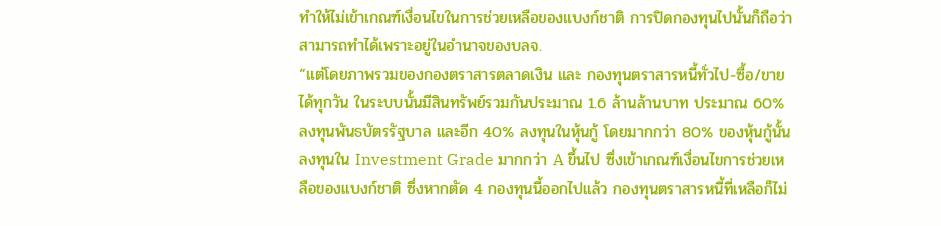ทำให้ไม่เข้าเกณฑ์เงื่อนไขในการช่วยเหลือของแบงก์ชาติ การปิดกองทุนไปนั้นก็ถือว่าสามารถทำได้เพราะอยู่ในอำนาจของบลจ.
“แต่โดยภาพรวมของกองตราสารตลาดเงิน และ กองทุนตราสารหนี้ทั่วไป-ซื้อ/ขายได้ทุกวัน ในระบบนั้นมีสินทรัพย์รวมกันประมาณ 1.6 ล้านล้านบาท ประมาณ 60% ลงทุนพันธบัตรรัฐบาล และอีก 40% ลงทุนในหุ้นกู้ โดยมากกว่า 80% ของหุ้นกู้นั้น ลงทุนใน Investment Grade มากกว่า A ขึ้นไป ซึ่งเข้าเกณฑ์เงื่อนไขการช่วยเหลือของแบงก์ชาติ ซึ่งหากตัด 4 กองทุนนี้ออกไปแล้ว กองทุนตราสารหนี้ที่เหลือก็ไม่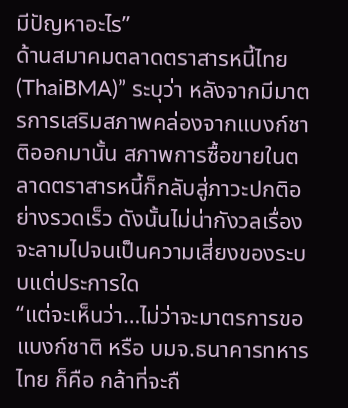มีปัญหาอะไร”
ด้านสมาคมตลาดตราสารหนี้ไทย(ThaiBMA)” ระบุว่า หลังจากมีมาตรการเสริมสภาพคล่องจากแบงก์ชาติออกมานั้น สภาพการซื้อขายในตลาดตราสารหนี้ก็กลับสู่ภาวะปกติอย่างรวดเร็ว ดังนั้นไม่น่ากังวลเรื่องจะลามไปจนเป็นความเสี่ยงของระบบแต่ประการใด
“แต่จะเห็นว่า…ไม่ว่าจะมาตรการขอแบงก์ชาติ หรือ บมจ.ธนาคารทหารไทย ก็คือ กล้าที่จะถื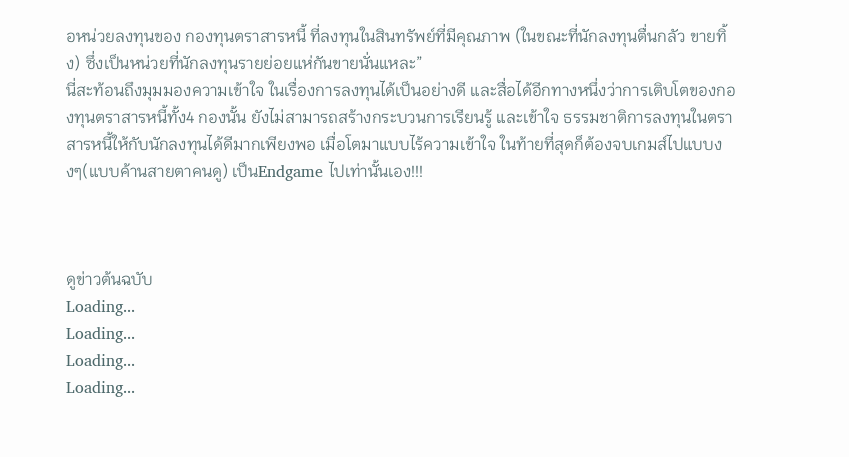อหน่วยลงทุนของ กองทุนตราสารหนี้ ที่ลงทุนในสินทรัพย์ที่มีคุณภาพ (ในขณะที่นักลงทุนตื่นกลัว ขายทิ้ง) ซึ่งเป็นหน่วยที่นักลงทุนรายย่อยแห่กันขายนั่นแหละ”
นี่สะท้อนถึงมุมมองความเข้าใจ ในเรื่องการลงทุนได้เป็นอย่างดี และสื่อได้อีกทางหนึ่งว่าการเติบโตของกองทุนตราสารหนี้ทั้ง4 กองนั้น ยังไม่สามารถสร้างกระบวนการเรียนรู้ และเข้าใจ ธรรมชาติการลงทุนในตราสารหนี้ให้กับนักลงทุนได้ดีมากเพียงพอ เมื่อโตมาแบบไร้ความเข้าใจ ในท้ายที่สุดก็ต้องจบเกมส์ไปแบบงงๆ(แบบค้านสายตาคนดู) เป็นEndgame ไปเท่านั้นเอง!!!



ดูข่าวต้นฉบับ
Loading...
Loading...
Loading...
Loading...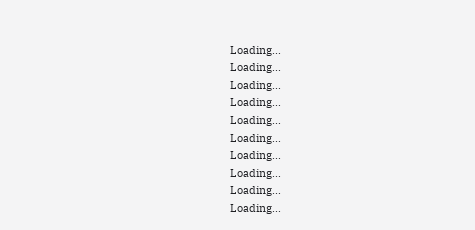Loading...
Loading...
Loading...
Loading...
Loading...
Loading...
Loading...
Loading...
Loading...
Loading...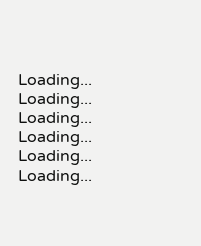Loading...
Loading...
Loading...
Loading...
Loading...
Loading...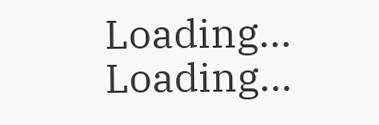Loading...
Loading...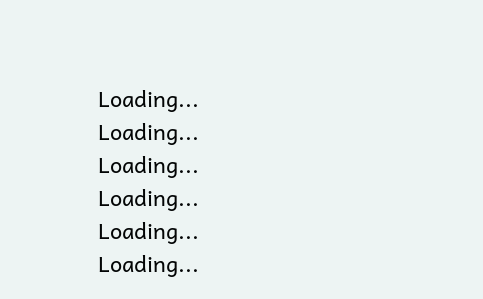Loading...
Loading...
Loading...
Loading...
Loading...
Loading...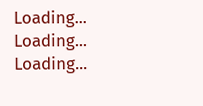Loading...
Loading...
Loading...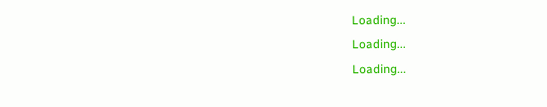Loading...
Loading...
Loading...